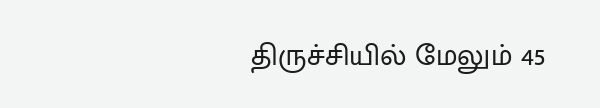திருச்சியில் மேலும் 45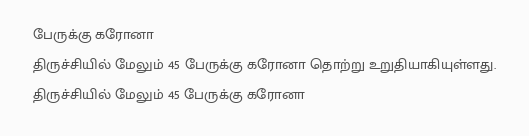பேருக்கு கரோனா
திருச்சியில் மேலும் 45 பேருக்கு கரோனா தொற்று உறுதியாகியுள்ளது.
திருச்சியில் மேலும் 45 பேருக்கு கரோனா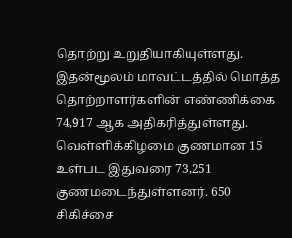தொற்று உறுதியாகியுள்ளது.
இதன்மூலம் மாவட்டத்தில் மொத்த தொற்றாளர்களின் எண்ணிக்கை 74,917 ஆக அதிகரித்துள்ளது. வெள்ளிக்கிழமை குணமான 15 உள்பட இதுவரை 73,251 குணமடைந்துள்ளனர். 650 சிகிச்சை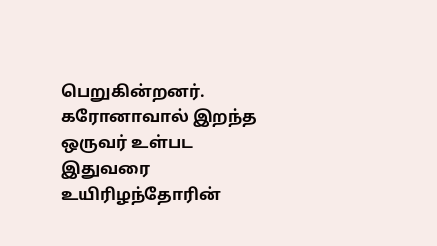பெறுகின்றனர். கரோனாவால் இறந்த ஒருவர் உள்பட இதுவரை உயிரிழந்தோரின்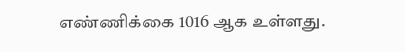எண்ணிக்கை 1016 ஆக உள்ளது.